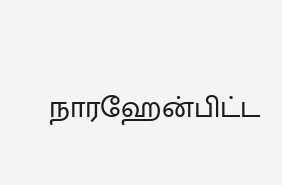நாரஹேன்பிட்ட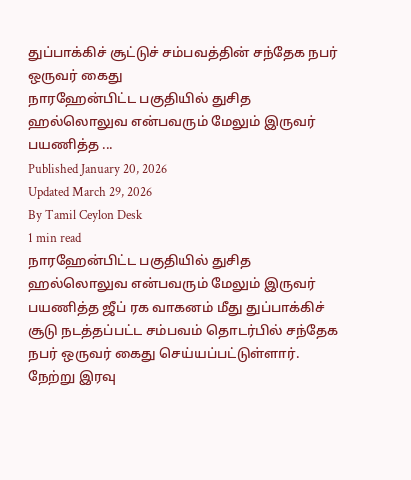துப்பாக்கிச் சூட்டுச் சம்பவத்தின் சந்தேக நபர் ஒருவர் கைது
நாரஹேன்பிட்ட பகுதியில் துசித ஹல்லொலுவ என்பவரும் மேலும் இருவர் பயணித்த ...
Published January 20, 2026
Updated March 29, 2026
By Tamil Ceylon Desk
1 min read
நாரஹேன்பிட்ட பகுதியில் துசித ஹல்லொலுவ என்பவரும் மேலும் இருவர் பயணித்த ஜீப் ரக வாகனம் மீது துப்பாக்கிச் சூடு நடத்தப்பட்ட சம்பவம் தொடர்பில் சந்தேக நபர் ஒருவர் கைது செய்யப்பட்டுள்ளார்.
நேற்று இரவு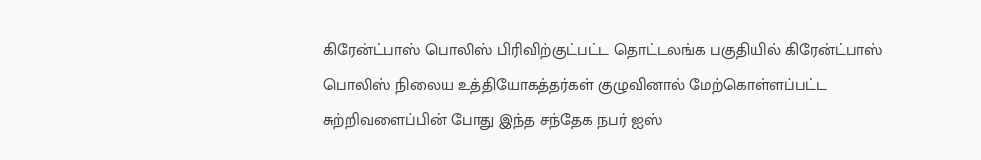கிரேன்ட்பாஸ் பொலிஸ் பிரிவிற்குட்பட்ட தொட்டலங்க பகுதியில் கிரேன்ட்பாஸ் பொலிஸ் நிலைய உத்தியோகத்தர்கள் குழுவினால் மேற்கொள்ளப்பட்ட சுற்றிவளைப்பின் போது இந்த சந்தேக நபர் ஐஸ்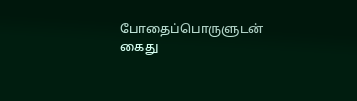போதைப்பொருளுடன் கைது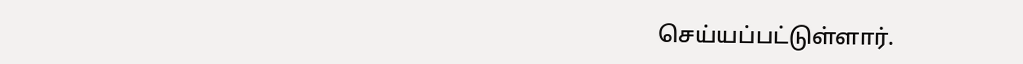செய்யப்பட்டுள்ளார்.